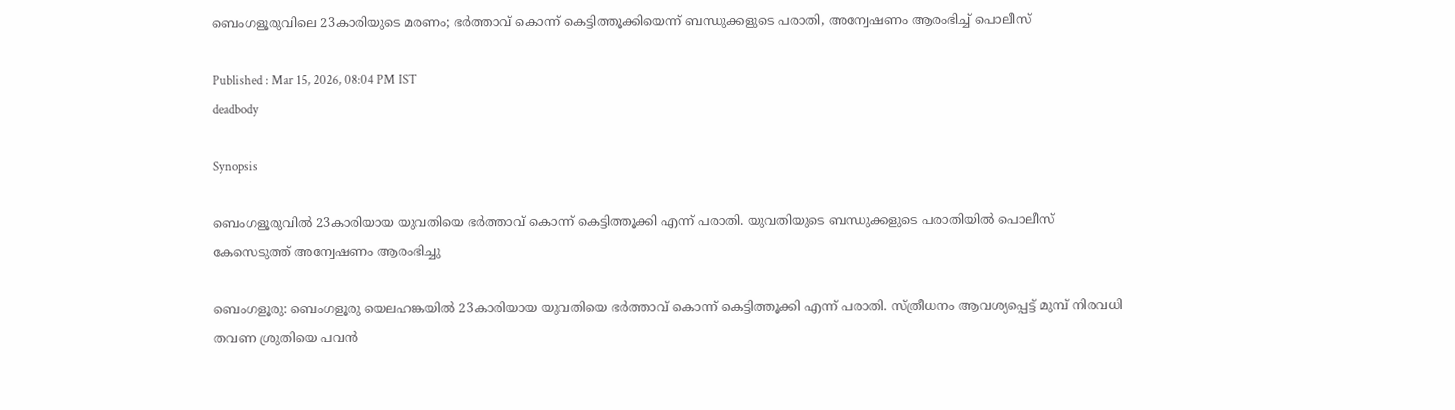ബെംഗളൂരുവിലെ 23കാരിയുടെ മരണം; ഭർത്താവ് കൊന്ന് കെട്ടിത്തൂക്കിയെന്ന് ബന്ധുക്കളുടെ പരാതി, അന്വേഷണം ആരംഭിച്ച് പൊലീസ്

Published : Mar 15, 2026, 08:04 PM IST
deadbody

Synopsis

ബെംഗളൂരുവിൽ 23കാരിയായ യുവതിയെ ഭർത്താവ് കൊന്ന് കെട്ടിത്തൂക്കി എന്ന് പരാതി. യുവതിയുടെ ബന്ധുക്കളുടെ പരാതിയിൽ പൊലീസ് കേസെടുത്ത് അന്വേഷണം ആരംഭിച്ചു

ബെംഗളൂരു: ബെംഗളൂരു യെലഹങ്കയിൽ 23കാരിയായ യുവതിയെ ഭർത്താവ് കൊന്ന് കെട്ടിത്തൂക്കി എന്ന് പരാതി. സ്ത്രീധനം ആവശ്യപ്പെട്ട് മുമ്പ് നിരവധി തവണ ശ്രുതിയെ പവൻ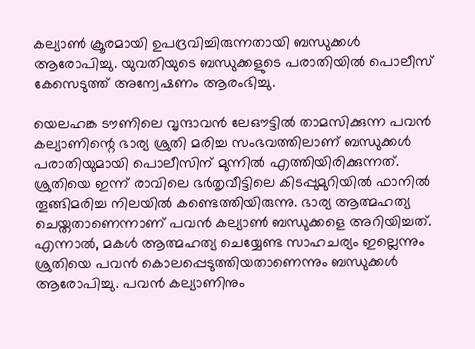കല്യാൺ ക്രൂരമായി ഉപദ്രവിച്ചിരുന്നതായി ബന്ധുക്കൾ ആരോപിച്ചു. യുവതിയുടെ ബന്ധുക്കളുടെ പരാതിയിൽ പൊലീസ് കേസെടുത്ത് അന്വേഷണം ആരംഭിച്ചു.

യെലഹങ്ക ടൗണിലെ വൃന്ദാവൻ ലേഔട്ടിൽ താമസിക്കുന്ന പവൻ കല്യാണിന്റെ ഭാര്യ ശ്രുതി മരിച്ച സംഭവത്തിലാണ് ബന്ധുക്കൾ പരാതിയുമായി പൊലീസിന് മുന്നിൽ എത്തിയിരിക്കുന്നത്. ശ്രുതിയെ ഇന്ന് രാവിലെ ഭർതൃവീട്ടിലെ കിടപ്പുമുറിയിൽ ഫാനിൽ തൂങ്ങിമരിച്ച നിലയിൽ കണ്ടെത്തിയിരുന്നു. ഭാര്യ ആത്മഹത്യ ചെയ്തതാണെന്നാണ് പവൻ കല്യാൺ ബന്ധുക്കളെ അറിയിച്ചത്. എന്നാൽ, മകൾ ആത്മഹത്യ ചെയ്യേണ്ട സാഹചര്യം ഇല്ലെന്നും ശ്രുതിയെ പവൻ കൊലപ്പെടുത്തിയതാണെന്നും ബന്ധുക്കൾ ആരോപിച്ചു. പവൻ കല്യാണിനും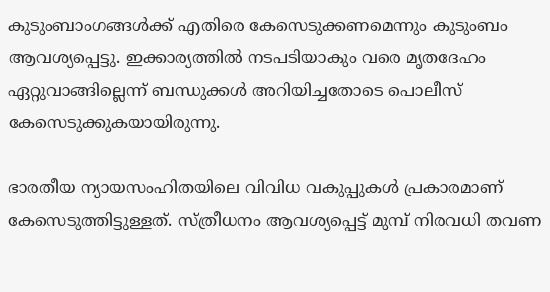കുടുംബാംഗങ്ങൾക്ക് എതിരെ കേസെടുക്കണമെന്നും കുടുംബം ആവശ്യപ്പെട്ടു. ഇക്കാര്യത്തിൽ നടപടിയാകും വരെ മൃതദേഹം ഏറ്റുവാങ്ങില്ലെന്ന് ബന്ധുക്കൾ അറിയിച്ചതോടെ പൊലീസ് കേസെടുക്കുകയായിരുന്നു.

ഭാരതീയ ന്യായസംഹിതയിലെ വിവിധ വകുപ്പുകൾ പ്രകാരമാണ് കേസെടുത്തിട്ടുള്ളത്. സ്ത്രീധനം ആവശ്യപ്പെട്ട് മുമ്പ് നിരവധി തവണ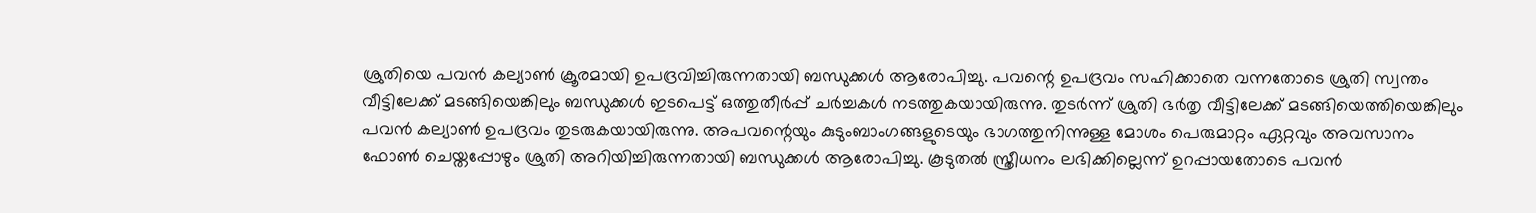ശ്രുതിയെ പവൻ കല്യാൺ ക്രൂരമായി ഉപദ്രവിച്ചിരുന്നതായി ബന്ധുക്കൾ ആരോപിച്ചു. പവന്റെ ഉപദ്രവം സഹിക്കാതെ വന്നതോടെ ശ്രുതി സ്വന്തം വീട്ടിലേക്ക് മടങ്ങിയെങ്കിലും ബന്ധുക്കൾ ഇടപെട്ട് ഒത്തുതീർപ്പ് ചർച്ചകൾ നടത്തുകയായിരുന്നു. തുടർന്ന് ശ്രുതി ഭർതൃ വീട്ടിലേക്ക് മടങ്ങിയെത്തിയെങ്കിലും പവൻ കല്യാൺ ഉപദ്രവം തുടരുകയായിരുന്നു. അപവന്റെയും കുടുംബാംഗങ്ങളുടെയും ഭാഗത്തുനിന്നുള്ള മോശം പെരുമാറ്റം ഏറ്റവും അവസാനം ഫോൺ ചെയ്തപ്പോഴും ശ്രുതി അറിയിച്ചിരുന്നതായി ബന്ധുക്കൾ ആരോപിച്ചു. കൂടുതൽ സ്ത്രീധനം ലഭിക്കില്ലെന്ന് ഉറപ്പായതോടെ പവൻ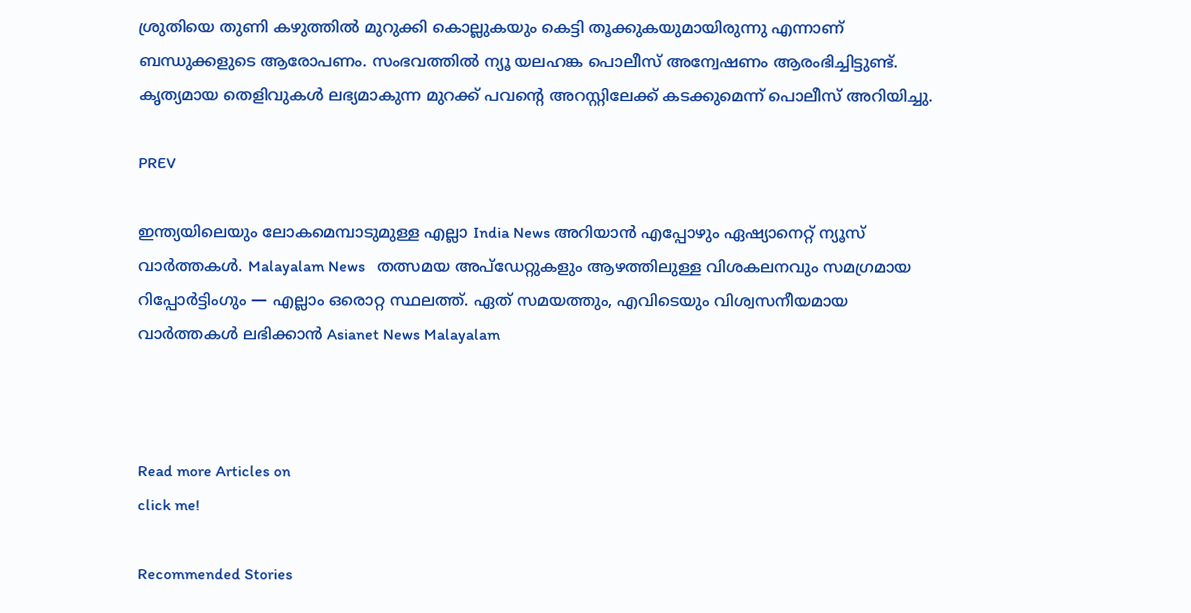ശ്രുതിയെ തുണി കഴുത്തിൽ മുറുക്കി കൊല്ലുകയും കെട്ടി തൂക്കുകയുമായിരുന്നു എന്നാണ് ബന്ധുക്കളുടെ ആരോപണം. സംഭവത്തിൽ ന്യൂ യലഹങ്ക പൊലീസ് അന്വേഷണം ആരംഭിച്ചിട്ടുണ്ട്. കൃത്യമായ തെളിവുകൾ ലഭ്യമാകുന്ന മുറക്ക് പവന്റെ അറസ്റ്റിലേക്ക് കടക്കുമെന്ന് പൊലീസ് അറിയിച്ചു.

PREV

ഇന്ത്യയിലെയും ലോകമെമ്പാടുമുള്ള എല്ലാ India News അറിയാൻ എപ്പോഴും ഏഷ്യാനെറ്റ് ന്യൂസ് വാർത്തകൾ. Malayalam News   തത്സമയ അപ്‌ഡേറ്റുകളും ആഴത്തിലുള്ള വിശകലനവും സമഗ്രമായ റിപ്പോർട്ടിംഗും — എല്ലാം ഒരൊറ്റ സ്ഥലത്ത്. ഏത് സമയത്തും, എവിടെയും വിശ്വസനീയമായ വാർത്തകൾ ലഭിക്കാൻ Asianet News Malayalam



Read more Articles on
click me!

Recommended Stories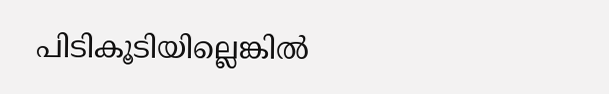പിടികൂടിയില്ലെങ്കിൽ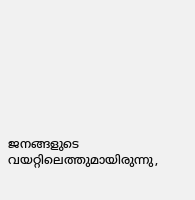ജനങ്ങളുടെ വയറ്റിലെത്തുമായിരുന്നു,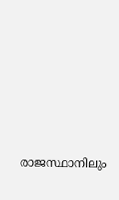രാജസ്ഥാനിലും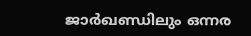ജാര്‍ഖണ്ഡിലും ഒന്നര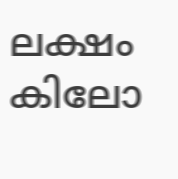ലക്ഷം കിലോ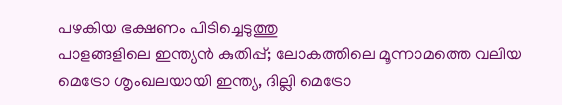പഴകിയ ഭക്ഷണം പിടിച്ചെടുത്തു
പാളങ്ങളിലെ ഇന്ത്യൻ കുതിപ്പ്; ലോകത്തിലെ മൂന്നാമത്തെ വലിയ മെട്രോ ശൃംഖലയായി ഇന്ത്യ, ദില്ലി മെട്രോ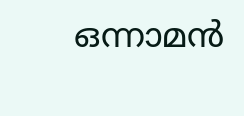ഒന്നാമൻ